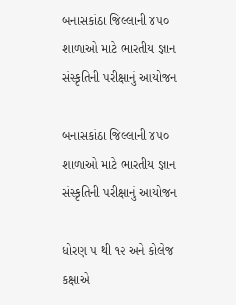બનાસકાંઠા જિલ્લાની ૪૫૦ શાળાઓ માટે ભારતીય જ્ઞાન સંસ્કૃતિની પરીક્ષાનું આયોજન

બનાસકાંઠા જિલ્લાની ૪૫૦ શાળાઓ માટે ભારતીય જ્ઞાન સંસ્કૃતિની પરીક્ષાનું આયોજન

ધોરણ ૫ થી ૧૨ અને કોલેજ કક્ષાએ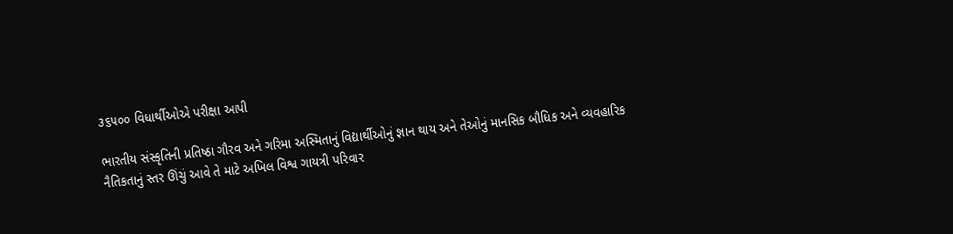૩૬૫૦૦ વિધાર્થીઓએ પરીક્ષા આપી

ભારતીય સંસ્કૃતિની પ્રતિષ્ઠા ગૌરવ અને ગરિમા અસ્મિતાનું વિદ્યાર્થીઓનું જ્ઞાન થાય અને તેઓનું માનસિક બૌધિક અને વ્યવહારિક નૈતિકતાનું સ્તર ઊંચું આવે તે માટે અખિલ વિશ્વ ગાયત્રી પરિવાર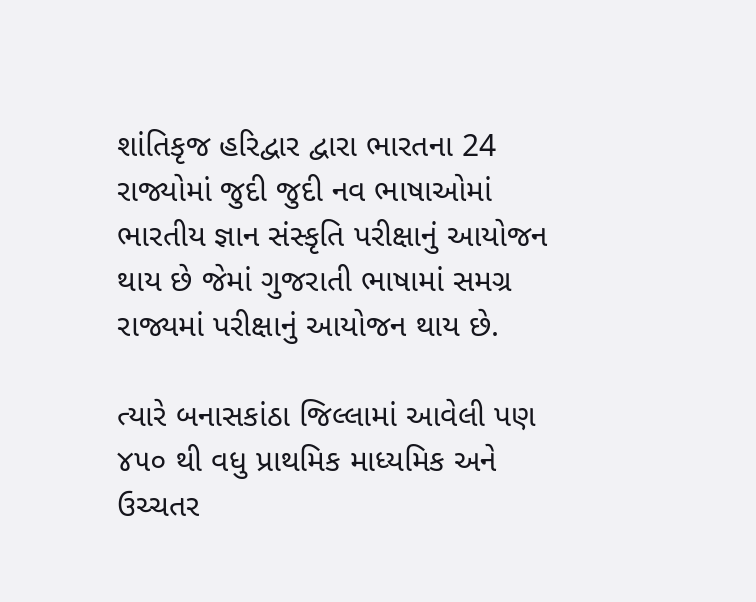શાંતિકૃજ હરિદ્વાર દ્વારા ભારતના 24 રાજ્યોમાં જુદી જુદી નવ ભાષાઓમાં ભારતીય જ્ઞાન સંસ્કૃતિ પરીક્ષાનું આયોજન થાય છે જેમાં ગુજરાતી ભાષામાં સમગ્ર રાજ્યમાં પરીક્ષાનું આયોજન થાય છે.

ત્યારે બનાસકાંઠા જિલ્લામાં આવેલી પણ ૪૫૦ થી વધુ પ્રાથમિક માધ્યમિક અને ઉચ્ચતર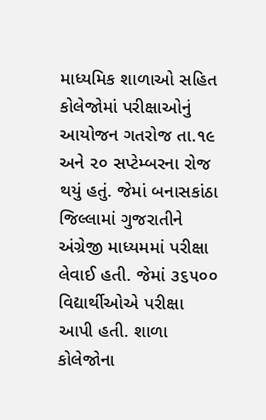માધ્યમિક શાળાઓ સહિત કોલેજોમાં પરીક્ષાઓનું આયોજન ગતરોજ તા.૧૯ અને ૨૦ સપ્ટેમ્બરના રોજ થયું હતું. જેમાં બનાસકાંઠા જિલ્લામાં ગુજરાતીને અંગ્રેજી માધ્યમમાં પરીક્ષા લેવાઈ હતી. જેમાં ૩૬૫૦૦ વિદ્યાર્થીઓએ પરીક્ષા આપી હતી. શાળા કોલેજોના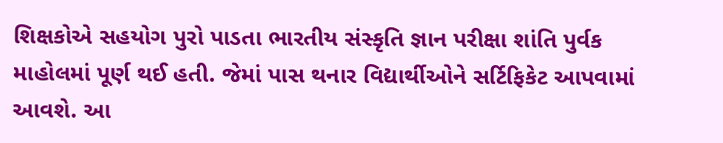શિક્ષકોએ સહયોગ પુરો પાડતા ભારતીય સંસ્કૃતિ જ્ઞાન પરીક્ષા શાંતિ પુર્વક માહોલમાં પૂર્ણ થઈ હતી. જેમાં પાસ થનાર વિદ્યાર્થીઓને સર્ટિફિકેટ આપવામાં આવશે. આ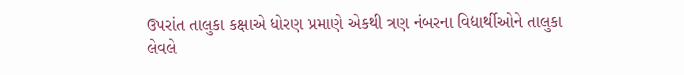ઉપરાંત તાલુકા કક્ષાએ ધોરણ પ્રમાણે એકથી ત્રણ નંબરના વિદ્યાર્થીઓને તાલુકા લેવલે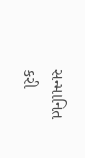સન્માનિત કરી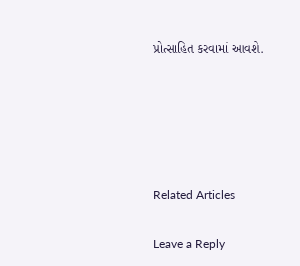પ્રોત્સાહિત કરવામાં આવશે.





Related Articles

Leave a Reply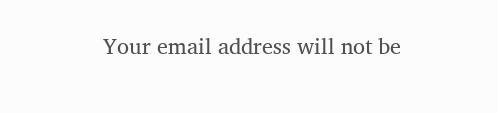Your email address will not be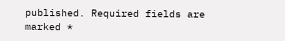published. Required fields are marked *